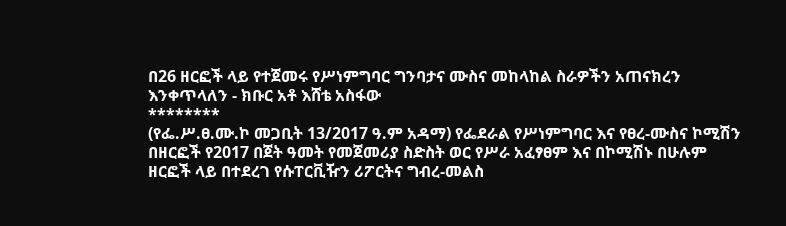በ26 ዘርፎች ላይ የተጀመሩ የሥነምግባር ግንባታና ሙስና መከላከል ስራዎችን አጠናክረን እንቀጥላለን - ክቡር አቶ እሸቴ አስፋው
********
(የፌ.ሥ.ፀ.ሙ.ኮ መጋቢት 13/2017 ዓ.ም አዳማ) የፌደራል የሥነምግባር እና የፀረ-ሙስና ኮሚሽን በዘርፎች የ2017 በጀት ዓመት የመጀመሪያ ስድስት ወር የሥራ አፈፃፀም እና በኮሚሽኑ በሁሉም ዘርፎች ላይ በተደረገ የሱፐርቪዥን ሪፖርትና ግብረ-መልስ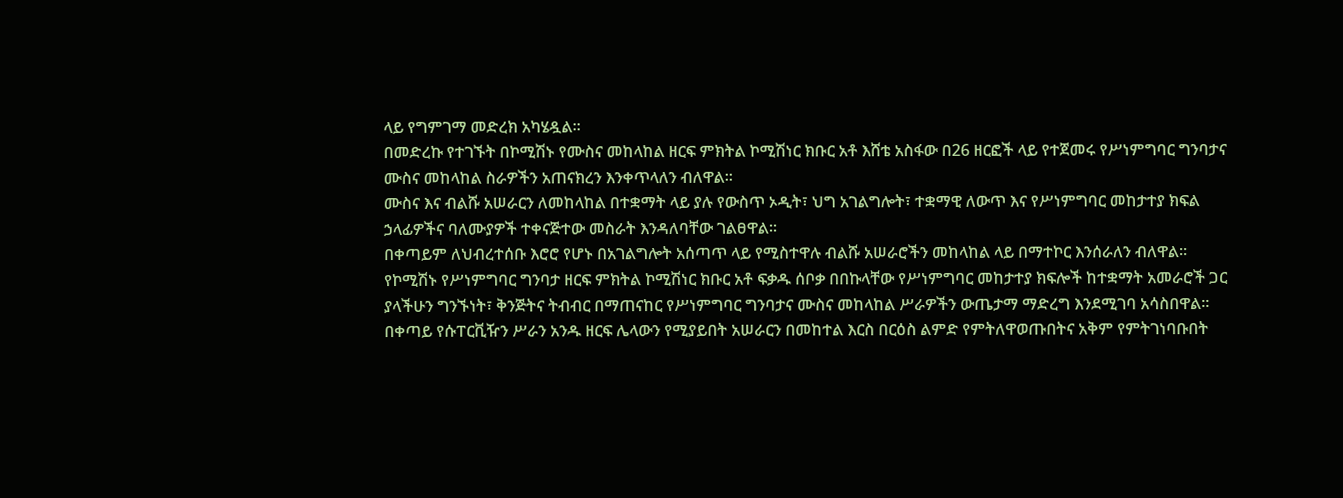ላይ የግምገማ መድረክ አካሄዷል።
በመድረኩ የተገኙት በኮሚሽኑ የሙስና መከላከል ዘርፍ ምክትል ኮሚሽነር ክቡር አቶ እሸቴ አስፋው በ26 ዘርፎች ላይ የተጀመሩ የሥነምግባር ግንባታና ሙስና መከላከል ስራዎችን አጠናክረን እንቀጥላለን ብለዋል።
ሙስና እና ብልሹ አሠራርን ለመከላከል በተቋማት ላይ ያሉ የውስጥ ኦዲት፣ ህግ አገልግሎት፣ ተቋማዊ ለውጥ እና የሥነምግባር መከታተያ ክፍል ኃላፊዎችና ባለሙያዎች ተቀናጅተው መስራት እንዳለባቸው ገልፀዋል።
በቀጣይም ለህብረተሰቡ እሮሮ የሆኑ በአገልግሎት አሰጣጥ ላይ የሚስተዋሉ ብልሹ አሠራሮችን መከላከል ላይ በማተኮር እንሰራለን ብለዋል።
የኮሚሽኑ የሥነምግባር ግንባታ ዘርፍ ምክትል ኮሚሽነር ክቡር አቶ ፍቃዱ ሰቦቃ በበኩላቸው የሥነምግባር መከታተያ ክፍሎች ከተቋማት አመራሮች ጋር ያላችሁን ግንኙነት፣ ቅንጅትና ትብብር በማጠናከር የሥነምግባር ግንባታና ሙስና መከላከል ሥራዎችን ውጤታማ ማድረግ እንደሚገባ አሳስበዋል።
በቀጣይ የሱፐርቪዥን ሥራን አንዱ ዘርፍ ሌላውን የሚያይበት አሠራርን በመከተል እርስ በርዕስ ልምድ የምትለዋወጡበትና አቅም የምትገነባቡበት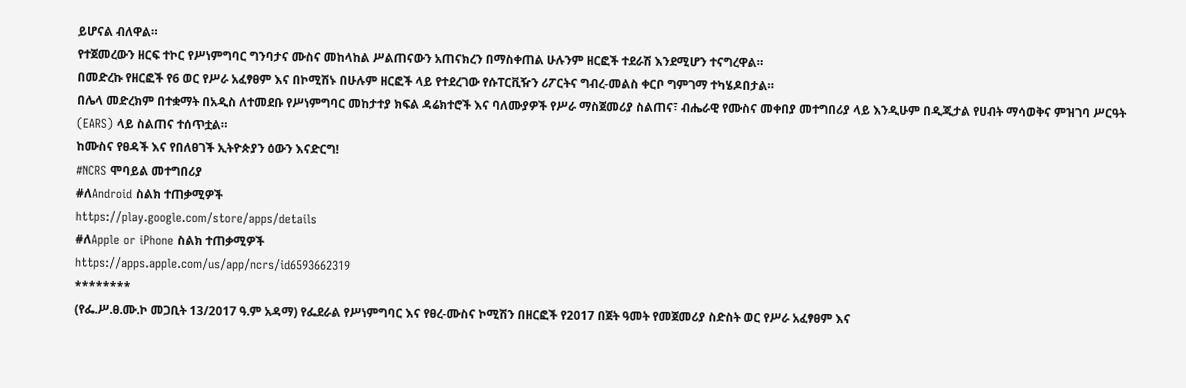ይሆናል ብለዋል።
የተጀመረውን ዘርፍ ተኮር የሥነምግባር ግንባታና ሙስና መከላከል ሥልጠናውን አጠናክረን በማስቀጠል ሁሉንም ዘርፎች ተደራሽ እንደሚሆን ተናግረዋል።
በመድረኩ የዘርፎች የ6 ወር የሥራ አፈፃፀም እና በኮሚሽኑ በሁሉም ዘርፎች ላይ የተደረገው የሱፐርቪዥን ሪፖርትና ግብረ-መልስ ቀርቦ ግምገማ ተካሄዶበታል።
በሌላ መድረክም በተቋማት በአዲስ ለተመደቡ የሥነምግባር መከታተያ ክፍል ዳሬክተሮች እና ባለሙያዎች የሥራ ማስጀመሪያ ስልጠና፣ ብሔራዊ የሙስና መቀበያ መተግበሪያ ላይ እንዲሁም በዲጂታል የሀብት ማሳወቅና ምዝገባ ሥርዓት (EARS) ላይ ስልጠና ተሰጥቷል።
ከሙስና የፀዳች እና የበለፀገች ኢትዮጵያን ዕውን እናድርግ!
#NCRS ሞባይል መተግበሪያ
#ለAndroid ስልክ ተጠቃሚዎች
https://play.google.com/store/apps/details
#ለApple or iPhone ስልክ ተጠቃሚዎች
https://apps.apple.com/us/app/ncrs/id6593662319
********
(የፌ.ሥ.ፀ.ሙ.ኮ መጋቢት 13/2017 ዓ.ም አዳማ) የፌደራል የሥነምግባር እና የፀረ-ሙስና ኮሚሽን በዘርፎች የ2017 በጀት ዓመት የመጀመሪያ ስድስት ወር የሥራ አፈፃፀም እና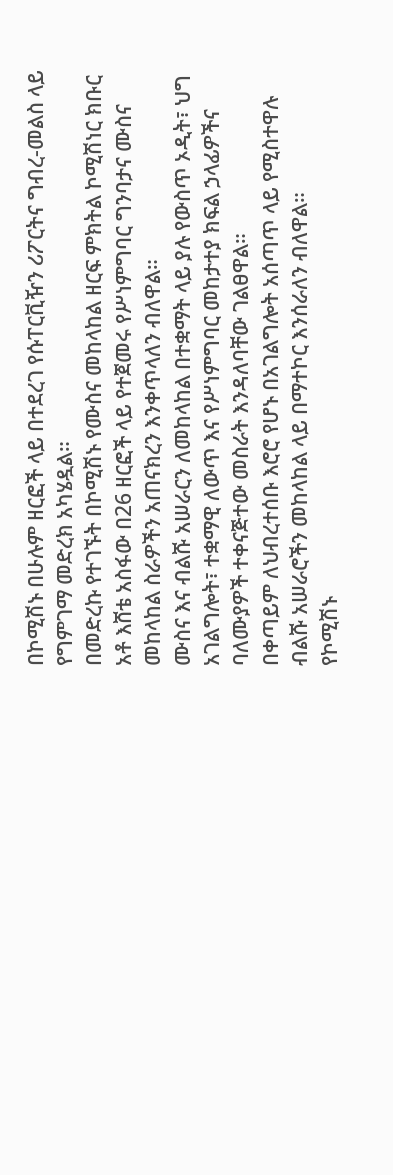በኮሚሽኑ በሁሉም ዘርፎች ላይ በተደረገ የሱፐርቪዥን ሪፖርትና ግብረ-መልስ ላይ የግምገማ መድረክ አካሄዷል።
በመድረኩ የተገኙት በኮሚሽኑ የሙስና መከላከል ዘርፍ ምክትል ኮሚሽነር ክቡር አቶ እሸቴ አስፋው በ26 ዘርፎች ላይ የተጀመሩ የሥነምግባር ግንባታና ሙስና መከላከል ስራዎችን አጠናክረን እንቀጥላለን ብለዋል።
ሙስና እና ብልሹ አሠራርን ለመከላከል በተቋማት ላይ ያሉ የውስጥ ኦዲት፣ ህግ አገልግሎት፣ ተቋማዊ ለውጥ እና የሥነምግባር መከታተያ ክፍል ኃላፊዎችና ባለሙያዎች ተቀናጅተው መስራት እንዳለባቸው ገልፀዋል።
በቀጣይም ለህብረተሰቡ እሮሮ የሆኑ በአገልግሎት አሰጣጥ ላይ የሚስተዋሉ ብልሹ አሠራሮችን መከላከል ላይ በማተኮር እንሰራለን ብለዋል።
የኮሚሽኑ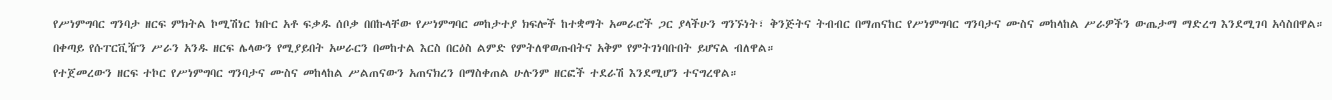የሥነምግባር ግንባታ ዘርፍ ምክትል ኮሚሽነር ክቡር አቶ ፍቃዱ ሰቦቃ በበኩላቸው የሥነምግባር መከታተያ ክፍሎች ከተቋማት አመራሮች ጋር ያላችሁን ግንኙነት፣ ቅንጅትና ትብብር በማጠናከር የሥነምግባር ግንባታና ሙስና መከላከል ሥራዎችን ውጤታማ ማድረግ እንደሚገባ አሳስበዋል።
በቀጣይ የሱፐርቪዥን ሥራን አንዱ ዘርፍ ሌላውን የሚያይበት አሠራርን በመከተል እርስ በርዕስ ልምድ የምትለዋወጡበትና አቅም የምትገነባቡበት ይሆናል ብለዋል።
የተጀመረውን ዘርፍ ተኮር የሥነምግባር ግንባታና ሙስና መከላከል ሥልጠናውን አጠናክረን በማስቀጠል ሁሉንም ዘርፎች ተደራሽ እንደሚሆን ተናግረዋል።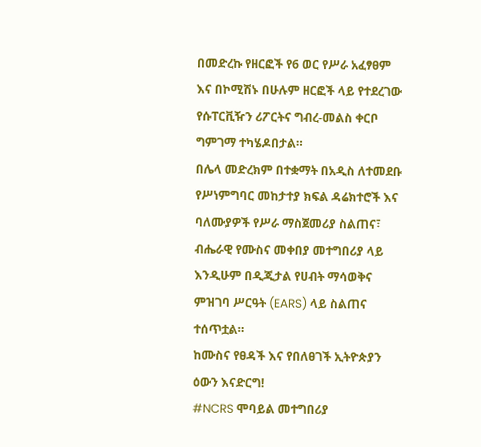በመድረኩ የዘርፎች የ6 ወር የሥራ አፈፃፀም እና በኮሚሽኑ በሁሉም ዘርፎች ላይ የተደረገው የሱፐርቪዥን ሪፖርትና ግብረ-መልስ ቀርቦ ግምገማ ተካሄዶበታል።
በሌላ መድረክም በተቋማት በአዲስ ለተመደቡ የሥነምግባር መከታተያ ክፍል ዳሬክተሮች እና ባለሙያዎች የሥራ ማስጀመሪያ ስልጠና፣ ብሔራዊ የሙስና መቀበያ መተግበሪያ ላይ እንዲሁም በዲጂታል የሀብት ማሳወቅና ምዝገባ ሥርዓት (EARS) ላይ ስልጠና ተሰጥቷል።
ከሙስና የፀዳች እና የበለፀገች ኢትዮጵያን ዕውን እናድርግ!
#NCRS ሞባይል መተግበሪያ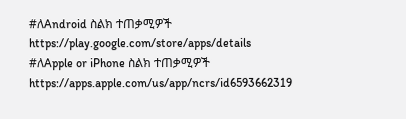#ለAndroid ስልክ ተጠቃሚዎች
https://play.google.com/store/apps/details
#ለApple or iPhone ስልክ ተጠቃሚዎች
https://apps.apple.com/us/app/ncrs/id6593662319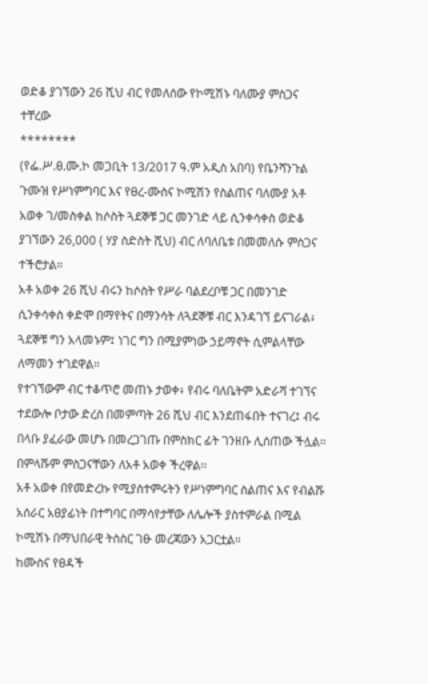ወድቆ ያገኘውን 26 ሺህ ብር የመለሰው የኮሚሽኑ ባለሙያ ምስጋና ተቸረው
********
(የፌ.ሥ.ፀ.ሙ.ኮ መጋቢት 13/2017 ዓ.ም አዲስ አበባ) የቤንሻንጉል ጉሙዝ የሥነምግባር እና የፀረ-ሙስና ኮሚሽን የስልጠና ባለሙያ አቶ አወቀ ገ/መስቀል ከሶስት ጓደኞቹ ጋር መንገድ ላይ ሲንቀሳቀስ ወድቆ ያገኘውን 26,000 ( ሃያ ስድስት ሺህ) ብር ለባለቤቱ በመመለሱ ምስጋና ተችሮታል።
አቶ አወቀ 26 ሺህ ብሩን ከሶስት የሥራ ባልደረቦቹ ጋር በመንገድ ሲንቀሳቀስ ቀድሞ በማየትና በማንሳት ለጓደኞቹ ብር እንዳገኘ ይናገራል፥ ጓደኞቹ ግን አላመኑም፤ ነገር ግን በሚያምነው ኃይማኖት ሲምልላቸው ለማመን ተገደዋል።
የተገኘውም ብር ተቆጥሮ መጠኑ ታወቀ፥ የብሩ ባለቤትም አድራሻ ተገኘና ተደውሎ ቦታው ድረስ በመምጣት 26 ሺህ ብር እንደጠፋበት ተናገረ፤ ብሩ በላቡ ያፈራው መሆኑ በመረጋገጡ በምስክር ፊት ገንዘቡ ሊሰጠው ችሏል፡፡ በምላሹም ምስጋናቸውን ለአቶ አወቀ ችረዋል፡፡
አቶ አወቀ በየመድረኩ የሚያስተምሩትን የሥነምግባር ስልጠና እና የብልሹ አሰራር አፀያፊነት በተግባር በማሳየታቸው ለሌሎች ያስተምራል በሚል ኮሚሽኑ በማህበራዊ ትስስር ገፁ መረጃውን አጋርቷል።
ከሙስና የፀዳች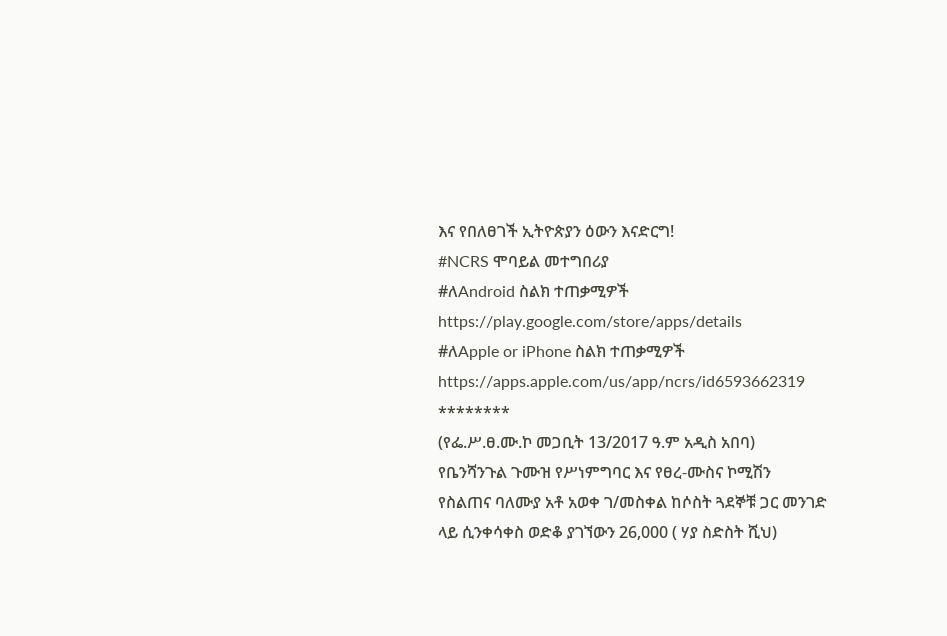እና የበለፀገች ኢትዮጵያን ዕውን እናድርግ!
#NCRS ሞባይል መተግበሪያ
#ለAndroid ስልክ ተጠቃሚዎች
https://play.google.com/store/apps/details
#ለApple or iPhone ስልክ ተጠቃሚዎች
https://apps.apple.com/us/app/ncrs/id6593662319
********
(የፌ.ሥ.ፀ.ሙ.ኮ መጋቢት 13/2017 ዓ.ም አዲስ አበባ) የቤንሻንጉል ጉሙዝ የሥነምግባር እና የፀረ-ሙስና ኮሚሽን የስልጠና ባለሙያ አቶ አወቀ ገ/መስቀል ከሶስት ጓደኞቹ ጋር መንገድ ላይ ሲንቀሳቀስ ወድቆ ያገኘውን 26,000 ( ሃያ ስድስት ሺህ)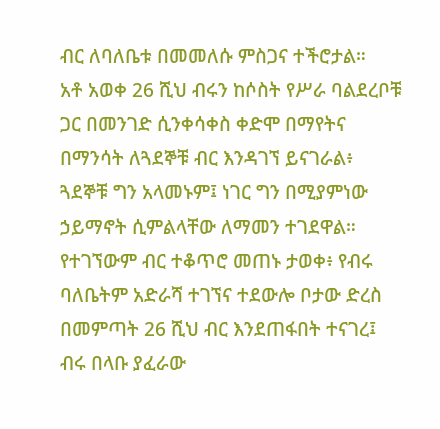ብር ለባለቤቱ በመመለሱ ምስጋና ተችሮታል።
አቶ አወቀ 26 ሺህ ብሩን ከሶስት የሥራ ባልደረቦቹ ጋር በመንገድ ሲንቀሳቀስ ቀድሞ በማየትና በማንሳት ለጓደኞቹ ብር እንዳገኘ ይናገራል፥ ጓደኞቹ ግን አላመኑም፤ ነገር ግን በሚያምነው ኃይማኖት ሲምልላቸው ለማመን ተገደዋል።
የተገኘውም ብር ተቆጥሮ መጠኑ ታወቀ፥ የብሩ ባለቤትም አድራሻ ተገኘና ተደውሎ ቦታው ድረስ በመምጣት 26 ሺህ ብር እንደጠፋበት ተናገረ፤ ብሩ በላቡ ያፈራው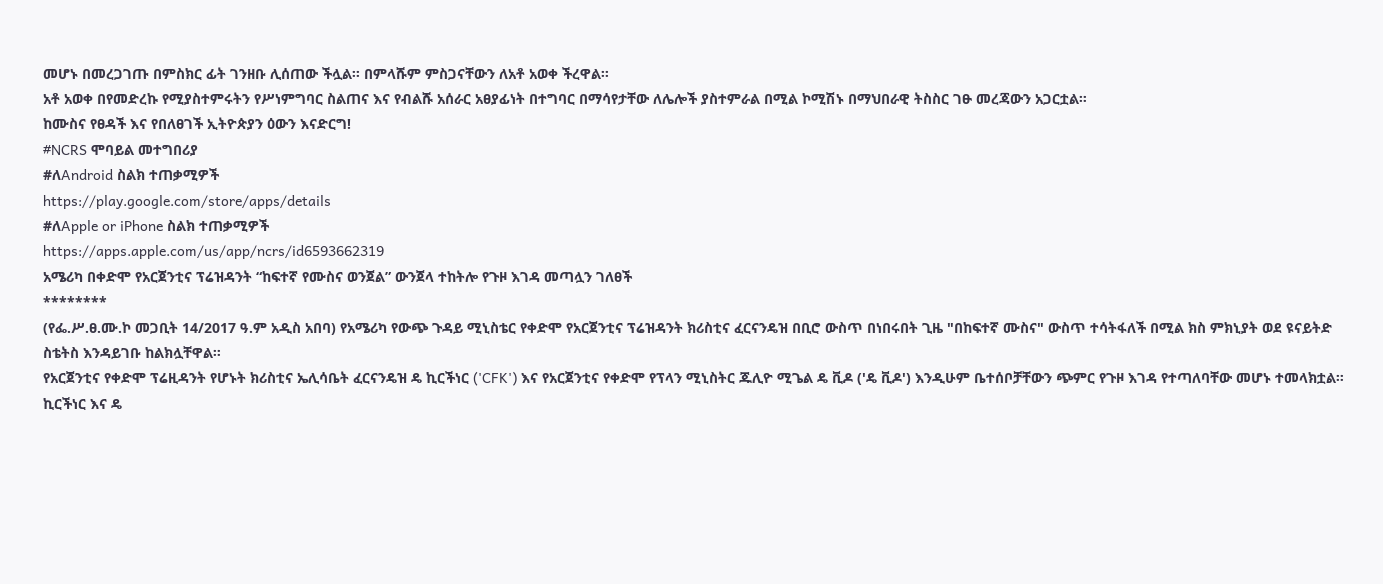መሆኑ በመረጋገጡ በምስክር ፊት ገንዘቡ ሊሰጠው ችሏል፡፡ በምላሹም ምስጋናቸውን ለአቶ አወቀ ችረዋል፡፡
አቶ አወቀ በየመድረኩ የሚያስተምሩትን የሥነምግባር ስልጠና እና የብልሹ አሰራር አፀያፊነት በተግባር በማሳየታቸው ለሌሎች ያስተምራል በሚል ኮሚሽኑ በማህበራዊ ትስስር ገፁ መረጃውን አጋርቷል።
ከሙስና የፀዳች እና የበለፀገች ኢትዮጵያን ዕውን እናድርግ!
#NCRS ሞባይል መተግበሪያ
#ለAndroid ስልክ ተጠቃሚዎች
https://play.google.com/store/apps/details
#ለApple or iPhone ስልክ ተጠቃሚዎች
https://apps.apple.com/us/app/ncrs/id6593662319
አሜሪካ በቀድሞ የአርጀንቲና ፕሬዝዳንት “ከፍተኛ የሙስና ወንጀል” ውንጀላ ተከትሎ የጉዞ እገዳ መጣሏን ገለፀች
********
(የፌ.ሥ.ፀ.ሙ.ኮ መጋቢት 14/2017 ዓ.ም አዲስ አበባ) የአሜሪካ የውጭ ጉዳይ ሚኒስቴር የቀድሞ የአርጀንቲና ፕሬዝዳንት ክሪስቲና ፈርናንዴዝ በቢሮ ውስጥ በነበሩበት ጊዜ "በከፍተኛ ሙስና" ውስጥ ተሳትፋለች በሚል ክስ ምክኒያት ወደ ዩናይትድ ስቴትስ እንዳይገቡ ከልክሏቸዋል።
የአርጀንቲና የቀድሞ ፕሬዚዳንት የሆኑት ክሪስቲና ኤሊሳቤት ፈርናንዴዝ ዴ ኪርችነር ('CFK') እና የአርጀንቲና የቀድሞ የፕላን ሚኒስትር ጁሊዮ ሚጌል ዴ ቪዶ ('ዴ ቪዶ') እንዲሁም ቤተሰቦቻቸውን ጭምር የጉዞ እገዳ የተጣለባቸው መሆኑ ተመላክቷል።
ኪርችነር እና ዴ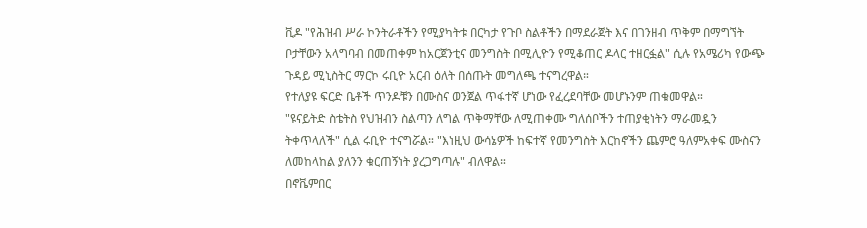ቪዶ "የሕዝብ ሥራ ኮንትራቶችን የሚያካትቱ በርካታ የጉቦ ስልቶችን በማደራጀት እና በገንዘብ ጥቅም በማግኘት ቦታቸውን አላግባብ በመጠቀም ከአርጀንቲና መንግስት በሚሊዮን የሚቆጠር ዶላር ተዘርፏል" ሲሉ የአሜሪካ የውጭ ጉዳይ ሚኒስትር ማርኮ ሩቢዮ አርብ ዕለት በሰጡት መግለጫ ተናግረዋል።
የተለያዩ ፍርድ ቤቶች ጥንዶቹን በሙስና ወንጀል ጥፋተኛ ሆነው የፈረደባቸው መሆኑንም ጠቁመዋል።
"ዩናይትድ ስቴትስ የህዝብን ስልጣን ለግል ጥቅማቸው ለሚጠቀሙ ግለሰቦችን ተጠያቂነትን ማራመዷን ትቀጥላለች" ሲል ሩቢዮ ተናግሯል። "እነዚህ ውሳኔዎች ከፍተኛ የመንግስት እርከኖችን ጨምሮ ዓለምአቀፍ ሙስናን ለመከላከል ያለንን ቁርጠኝነት ያረጋግጣሉ" ብለዋል።
በኖቬምበር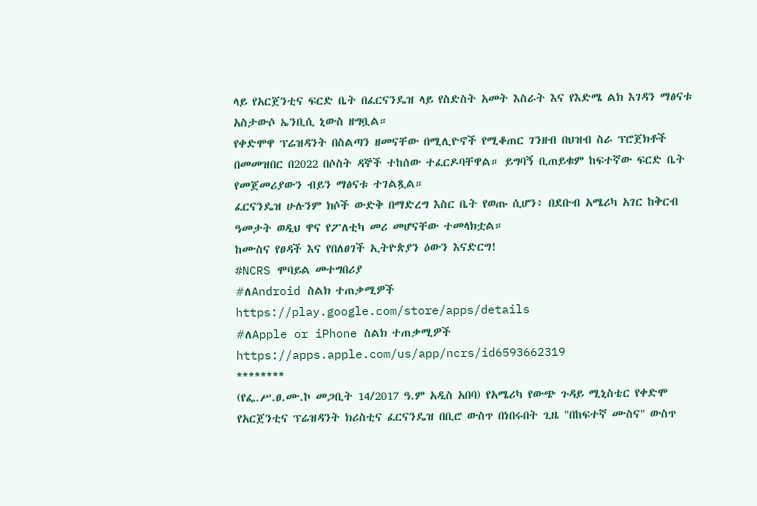ላይ የአርጀንቲና ፍርድ ቤት በፈርናንዴዝ ላይ የስድስት አመት እስራት እና የእድሜ ልክ እገዳን ማፅናቱ አስታውሶ ኤንቢሲ ኒውስ ዘግቧል።
የቀድሞዋ ፕሬዝዳንት በስልጣን ዘመናቸው በሚሊዮኖች የሚቆጠር ገንዘብ በህዝብ ስራ ፕሮጀክቶች በመመዝበር በ2022 በሶስት ዳኞች ተከሰው ተፈርዶባቸዋል። ይግባኝ ቢጠይቁም ከፍተኛው ፍርድ ቤት የመጀመሪያውን ብይን ማፅናቱ ተገልጿል።
ፈርናንዴዝ ሁሉንም ክሶች ውድቅ በማድረግ እስር ቤት የወጡ ሲሆን፥ በደቡብ አሜሪካ አገር ከቅርብ ዓመታት ወዲህ ዋና የፖለቲካ መሪ መሆናቸው ተመላክቷል።
ከሙስና የፀዳች እና የበለፀገች ኢትዮጵያን ዕውን እናድርግ!
#NCRS ሞባይል መተግበሪያ
#ለAndroid ስልክ ተጠቃሚዎች
https://play.google.com/store/apps/details
#ለApple or iPhone ስልክ ተጠቃሚዎች
https://apps.apple.com/us/app/ncrs/id6593662319
********
(የፌ.ሥ.ፀ.ሙ.ኮ መጋቢት 14/2017 ዓ.ም አዲስ አበባ) የአሜሪካ የውጭ ጉዳይ ሚኒስቴር የቀድሞ የአርጀንቲና ፕሬዝዳንት ክሪስቲና ፈርናንዴዝ በቢሮ ውስጥ በነበሩበት ጊዜ "በከፍተኛ ሙስና" ውስጥ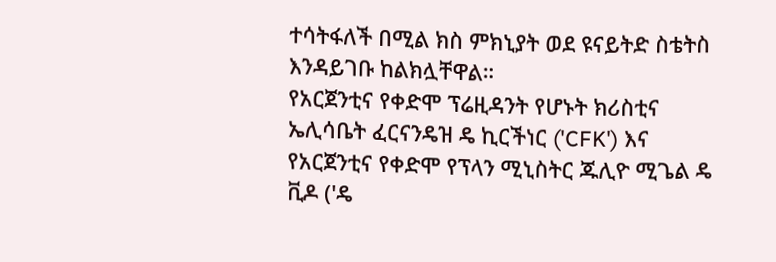ተሳትፋለች በሚል ክስ ምክኒያት ወደ ዩናይትድ ስቴትስ እንዳይገቡ ከልክሏቸዋል።
የአርጀንቲና የቀድሞ ፕሬዚዳንት የሆኑት ክሪስቲና ኤሊሳቤት ፈርናንዴዝ ዴ ኪርችነር ('CFK') እና የአርጀንቲና የቀድሞ የፕላን ሚኒስትር ጁሊዮ ሚጌል ዴ ቪዶ ('ዴ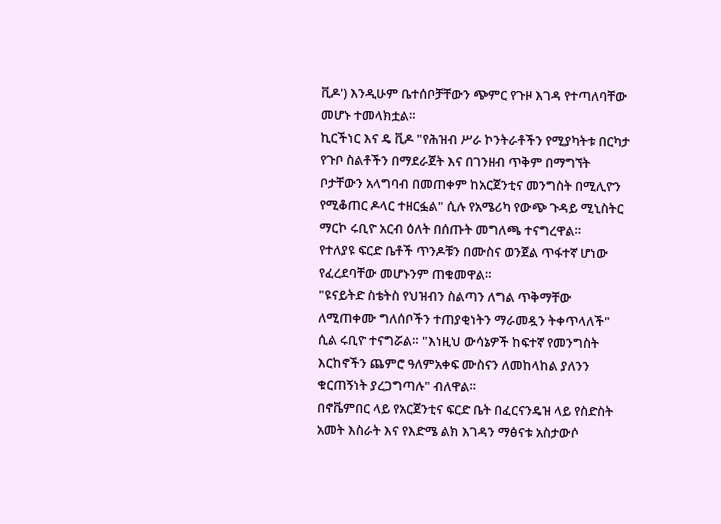ቪዶ') እንዲሁም ቤተሰቦቻቸውን ጭምር የጉዞ እገዳ የተጣለባቸው መሆኑ ተመላክቷል።
ኪርችነር እና ዴ ቪዶ "የሕዝብ ሥራ ኮንትራቶችን የሚያካትቱ በርካታ የጉቦ ስልቶችን በማደራጀት እና በገንዘብ ጥቅም በማግኘት ቦታቸውን አላግባብ በመጠቀም ከአርጀንቲና መንግስት በሚሊዮን የሚቆጠር ዶላር ተዘርፏል" ሲሉ የአሜሪካ የውጭ ጉዳይ ሚኒስትር ማርኮ ሩቢዮ አርብ ዕለት በሰጡት መግለጫ ተናግረዋል።
የተለያዩ ፍርድ ቤቶች ጥንዶቹን በሙስና ወንጀል ጥፋተኛ ሆነው የፈረደባቸው መሆኑንም ጠቁመዋል።
"ዩናይትድ ስቴትስ የህዝብን ስልጣን ለግል ጥቅማቸው ለሚጠቀሙ ግለሰቦችን ተጠያቂነትን ማራመዷን ትቀጥላለች" ሲል ሩቢዮ ተናግሯል። "እነዚህ ውሳኔዎች ከፍተኛ የመንግስት እርከኖችን ጨምሮ ዓለምአቀፍ ሙስናን ለመከላከል ያለንን ቁርጠኝነት ያረጋግጣሉ" ብለዋል።
በኖቬምበር ላይ የአርጀንቲና ፍርድ ቤት በፈርናንዴዝ ላይ የስድስት አመት እስራት እና የእድሜ ልክ እገዳን ማፅናቱ አስታውሶ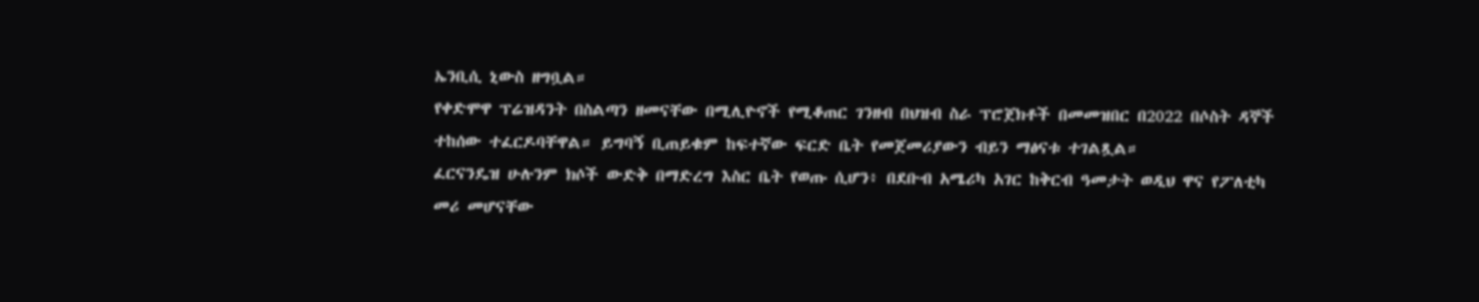ኤንቢሲ ኒውስ ዘግቧል።
የቀድሞዋ ፕሬዝዳንት በስልጣን ዘመናቸው በሚሊዮኖች የሚቆጠር ገንዘብ በህዝብ ስራ ፕሮጀክቶች በመመዝበር በ2022 በሶስት ዳኞች ተከሰው ተፈርዶባቸዋል። ይግባኝ ቢጠይቁም ከፍተኛው ፍርድ ቤት የመጀመሪያውን ብይን ማፅናቱ ተገልጿል።
ፈርናንዴዝ ሁሉንም ክሶች ውድቅ በማድረግ እስር ቤት የወጡ ሲሆን፥ በደቡብ አሜሪካ አገር ከቅርብ ዓመታት ወዲህ ዋና የፖለቲካ መሪ መሆናቸው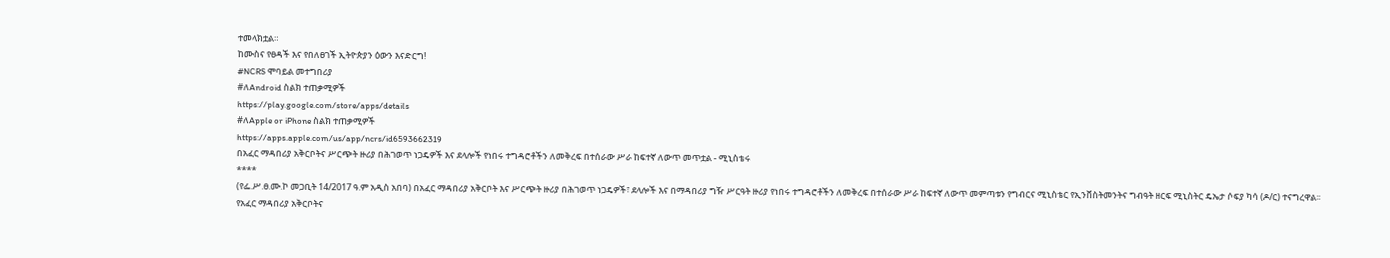ተመላክቷል።
ከሙስና የፀዳች እና የበለፀገች ኢትዮጵያን ዕውን እናድርግ!
#NCRS ሞባይል መተግበሪያ
#ለAndroid ስልክ ተጠቃሚዎች
https://play.google.com/store/apps/details
#ለApple or iPhone ስልክ ተጠቃሚዎች
https://apps.apple.com/us/app/ncrs/id6593662319
በአፈር ማዳበሪያ አቅርቦትና ሥርጭት ዙሪያ በሕገወጥ ነጋዴዎች እና ደላሎች የነበሩ ተግዳሮቶችን ለመቅረፍ በተሰራው ሥራ ከፍተኛ ለውጥ መጥቷል - ሚኒስቴሩ
****
(የፌ.ሥ.ፀ.ሙ.ኮ መጋቢት 14/2017 ዓ.ም አዲስ አበባ) በአፈር ማዳበሪያ አቅርቦት እና ሥርጭት ዙሪያ በሕገወጥ ነጋዴዎች፣ ደላሎች እና በማዳበሪያ ግዥ ሥርዓት ዙሪያ የነበሩ ተግዳሮቶችን ለመቅረፍ በተሰራው ሥራ ከፍተኛ ለውጥ መምጣቱን የግብርና ሚኒስቴር የኢንቨስትመንትና ግብዓት ዘርፍ ሚኒስትር ዴኤታ ሶፍያ ካሳ (ዶ/ር) ተናግረዋል፡፡
የአፈር ማዳበሪያ አቅርቦትና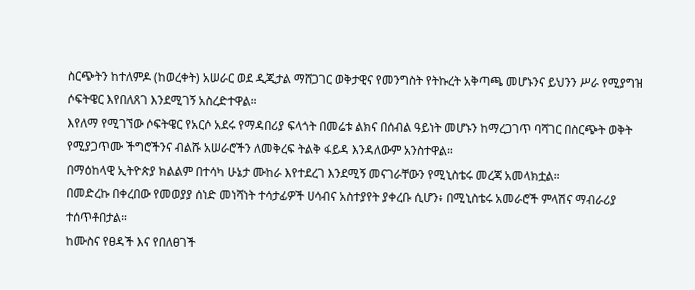ስርጭትን ከተለምዶ (ከወረቀት) አሠራር ወደ ዲጂታል ማሸጋገር ወቅታዊና የመንግስት የትኩረት አቅጣጫ መሆኑንና ይህንን ሥራ የሚያግዝ ሶፍትዌር እየበለጸገ እንደሚገኝ አስረድተዋል።
እየለማ የሚገኘው ሶፍትዌር የአርሶ አደሩ የማዳበሪያ ፍላጎት በመሬቱ ልክና በሰብል ዓይነት መሆኑን ከማረጋገጥ ባሻገር በስርጭት ወቅት የሚያጋጥሙ ችግሮችንና ብልሹ አሠራሮችን ለመቅረፍ ትልቅ ፋይዳ እንዳለውም አንስተዋል።
በማዕከላዊ ኢትዮጵያ ክልልም በተሳካ ሁኔታ ሙከራ እየተደረገ እንደሚኝ መናገራቸውን የሚኒስቴሩ መረጃ አመላክቷል።
በመድረኩ በቀረበው የመወያያ ሰነድ መነሻነት ተሳታፊዎች ሀሳብና አስተያየት ያቀረቡ ሲሆን፥ በሚኒስቴሩ አመራሮች ምላሽና ማብራሪያ ተሰጥቶበታል።
ከሙስና የፀዳች እና የበለፀገች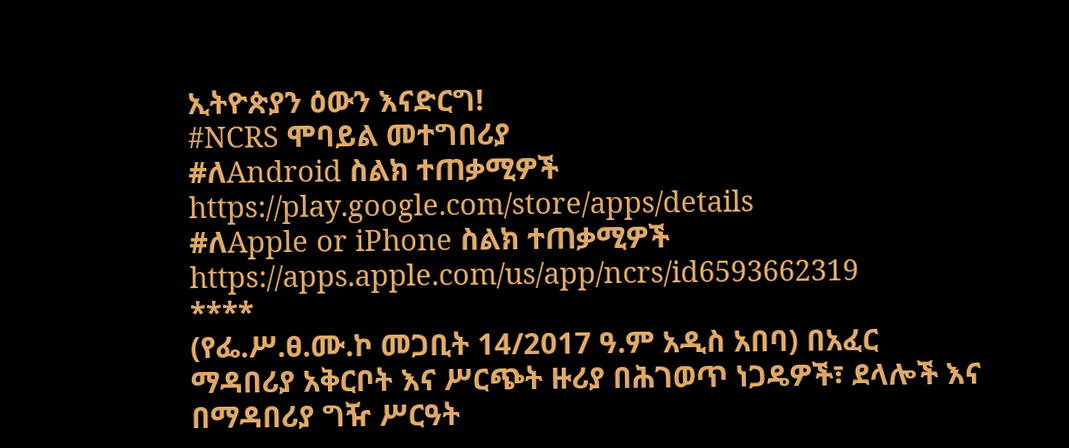ኢትዮጵያን ዕውን እናድርግ!
#NCRS ሞባይል መተግበሪያ
#ለAndroid ስልክ ተጠቃሚዎች
https://play.google.com/store/apps/details
#ለApple or iPhone ስልክ ተጠቃሚዎች
https://apps.apple.com/us/app/ncrs/id6593662319
****
(የፌ.ሥ.ፀ.ሙ.ኮ መጋቢት 14/2017 ዓ.ም አዲስ አበባ) በአፈር ማዳበሪያ አቅርቦት እና ሥርጭት ዙሪያ በሕገወጥ ነጋዴዎች፣ ደላሎች እና በማዳበሪያ ግዥ ሥርዓት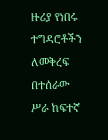ዙሪያ የነበሩ ተግዳሮቶችን ለመቅረፍ በተሰራው ሥራ ከፍተኛ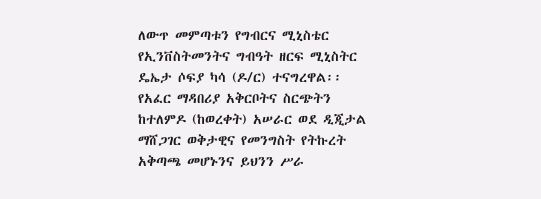ለውጥ መምጣቱን የግብርና ሚኒስቴር የኢንቨስትመንትና ግብዓት ዘርፍ ሚኒስትር ዴኤታ ሶፍያ ካሳ (ዶ/ር) ተናግረዋል፡፡
የአፈር ማዳበሪያ አቅርቦትና ስርጭትን ከተለምዶ (ከወረቀት) አሠራር ወደ ዲጂታል ማሸጋገር ወቅታዊና የመንግስት የትኩረት አቅጣጫ መሆኑንና ይህንን ሥራ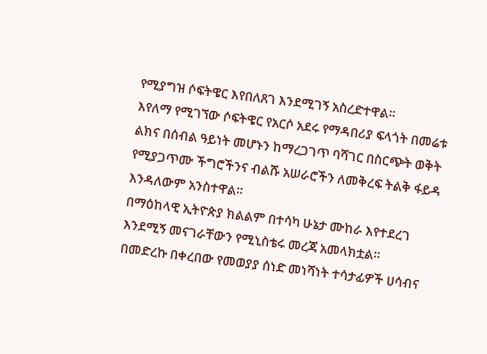የሚያግዝ ሶፍትዌር እየበለጸገ እንደሚገኝ አስረድተዋል።
እየለማ የሚገኘው ሶፍትዌር የአርሶ አደሩ የማዳበሪያ ፍላጎት በመሬቱ ልክና በሰብል ዓይነት መሆኑን ከማረጋገጥ ባሻገር በስርጭት ወቅት የሚያጋጥሙ ችግሮችንና ብልሹ አሠራሮችን ለመቅረፍ ትልቅ ፋይዳ እንዳለውም አንስተዋል።
በማዕከላዊ ኢትዮጵያ ክልልም በተሳካ ሁኔታ ሙከራ እየተደረገ እንደሚኝ መናገራቸውን የሚኒስቴሩ መረጃ አመላክቷል።
በመድረኩ በቀረበው የመወያያ ሰነድ መነሻነት ተሳታፊዎች ሀሳብና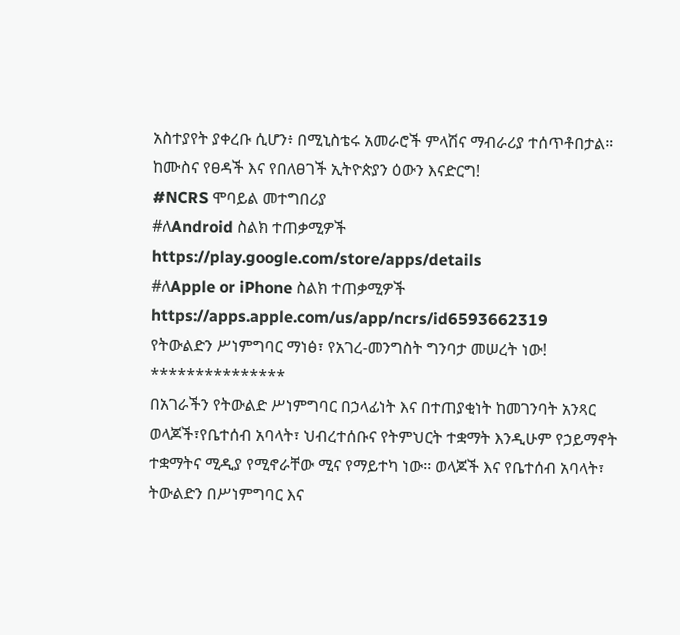አስተያየት ያቀረቡ ሲሆን፥ በሚኒስቴሩ አመራሮች ምላሽና ማብራሪያ ተሰጥቶበታል።
ከሙስና የፀዳች እና የበለፀገች ኢትዮጵያን ዕውን እናድርግ!
#NCRS ሞባይል መተግበሪያ
#ለAndroid ስልክ ተጠቃሚዎች
https://play.google.com/store/apps/details
#ለApple or iPhone ስልክ ተጠቃሚዎች
https://apps.apple.com/us/app/ncrs/id6593662319
የትውልድን ሥነምግባር ማነፅ፣ የአገረ-መንግስት ግንባታ መሠረት ነው!
***************
በአገራችን የትውልድ ሥነምግባር በኃላፊነት እና በተጠያቂነት ከመገንባት አንጻር ወላጆች፣የቤተሰብ አባላት፣ ህብረተሰቡና የትምህርት ተቋማት እንዲሁም የኃይማኖት ተቋማትና ሚዲያ የሚኖራቸው ሚና የማይተካ ነው፡፡ ወላጆች እና የቤተሰብ አባላት፣ ትውልድን በሥነምግባር እና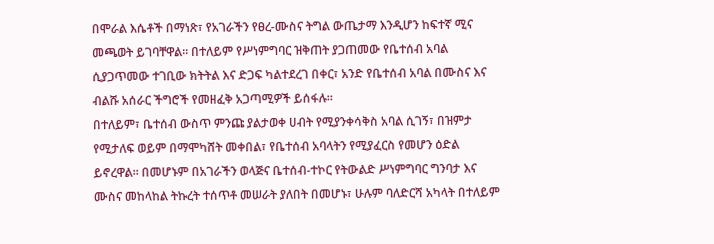በሞራል እሴቶች በማነጽ፣ የአገራችን የፀረ-ሙስና ትግል ውጤታማ እንዲሆን ከፍተኛ ሚና መጫወት ይገባቸዋል። በተለይም የሥነምግባር ዝቅጠት ያጋጠመው የቤተሰብ አባል ሲያጋጥመው ተገቢው ክትትል እና ድጋፍ ካልተደረገ በቀር፣ አንድ የቤተሰብ አባል በሙስና እና ብልሹ አሰራር ችግሮች የመዘፈቅ አጋጣሚዎች ይሰፋሉ።
በተለይም፣ ቤተሰብ ውስጥ ምንጩ ያልታወቀ ሀብት የሚያንቀሳቅስ አባል ሲገኝ፣ በዝምታ የሚታለፍ ወይም በማሞካሸት መቀበል፣ የቤተሰብ አባላትን የሚያፈርስ የመሆን ዕድል ይኖረዋል። በመሆኑም በአገራችን ወላጅና ቤተሰብ-ተኮር የትውልድ ሥነምግባር ግንባታ እና ሙስና መከላከል ትኩረት ተሰጥቶ መሠራት ያለበት በመሆኑ፣ ሁሉም ባለድርሻ አካላት በተለይም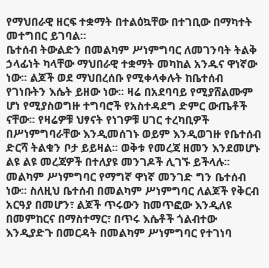የማህበራዊ ዘርፍ ተቋማት በተልዕኳቸው በተገቢው በማካተት መተግበር ይገባል።
ቤተሰብ ትውልድን በመልካም ሥነምግባር ለመገንባት ትልቅ ኃላፊነት ካላቸው ማህበራዊ ተቋማት መካከል አንዱና ዋነኛው ነው፡፡ ልጆች ወደ ማህበረሰቡ የሚቀላቀሉት ከቤተሰብ የገነቡትን እሴት ይዘው ነው፡፡ ዛሬ በአደባባይ የሚያሸልሙም ሆነ የሚያስወግዙ ተግባሮች የአስተዳደግ ድምር ውጤቶች ናቸው፡፡ የዛሬዎቹ ህፃናት የነገዎቹ ሀገር ተረካቢዎች በሥነምግባራቸው እንዲመሰገኑ ወይም እንዲወገዙ የቤተሰብ ድርሻ ትልቁን ቦታ ይይዛል፡፡ ወቅቱ የመረጃ ዘመን እንደመሆኑ ልዩ ልዩ መረጃዎች በተለያዩ መንገዶች ሊገኙ ይችላሉ፡፡
መልካም ሥነምግባር የማግኛ ዋነኛ መንገድ ግን ቤተሰብ ነው፡፡ ስለዚህ ቤተሰብ በመልካም ሥነምግባር ለልጆች የቅርብ አርዓያ በመሆን፣ ልጆች ጥሩውን ከመጥፎው እንዲለዩ በመምከርና በማስተማር፣ በጥሩ እሴቶች ጎልብተው እንዲያድጉ በመርዳት በመልካም ሥነምግባር የተገነባ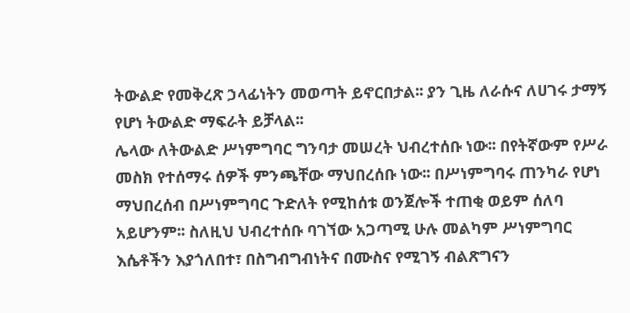ትውልድ የመቅረጽ ኃላፊነትን መወጣት ይኖርበታል፡፡ ያን ጊዜ ለራሱና ለሀገሩ ታማኝ የሆነ ትውልድ ማፍራት ይቻላል፡፡
ሌላው ለትውልድ ሥነምግባር ግንባታ መሠረት ህብረተሰቡ ነው፡፡ በየትኛውም የሥራ መስክ የተሰማሩ ሰዎች ምንጫቸው ማህበረሰቡ ነው፡፡ በሥነምግባሩ ጠንካራ የሆነ ማህበረሰብ በሥነምግባር ጉድለት የሚከሰቱ ወንጀሎች ተጠቂ ወይም ሰለባ አይሆንም፡፡ ስለዚህ ህብረተሰቡ ባገኘው አጋጣሚ ሁሉ መልካም ሥነምግባር እሴቶችን እያጎለበተ፣ በስግብግብነትና በሙስና የሚገኝ ብልጽግናን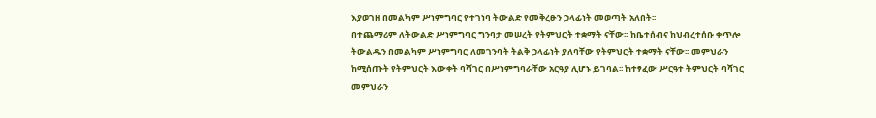እያወገዘ በመልካም ሥነምግባር የተገነባ ትውልድ የመቅረፁን ኃላፊነት መወጣት አለበት፡፡
በተጨማሪም ለትውልድ ሥነምግባር ግንባታ መሠረት የትምህርት ተቋማት ናቸው፡፡ ከቤተሰብና ከህብረተሰቡ ቀጥሎ ትውልዱን በመልካም ሥነምግባር ለመገንባት ትልቅ ኃላፊነት ያለባቸው የትምህርት ተቋማት ናቸው፡፡ መምህራን ከሚሰጡት የትምህርት እውቀት ባሻገር በሥነምግባራቸው አርዓያ ሊሆኑ ይገባል፡፡ ከተፃፈው ሥርዓተ ትምህርት ባሻገር መምህራን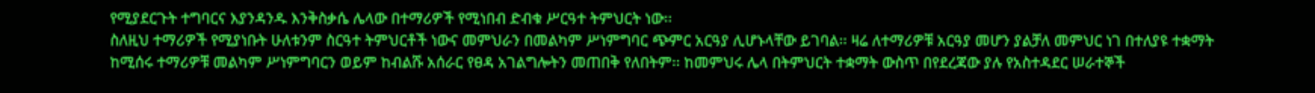የሚያደርጉት ተግባርና እያንዳንዱ እንቅስቃሴ ሌላው በተማሪዎች የሚነበብ ድብቁ ሥርዓተ ትምህርት ነው፡፡
ስለዚህ ተማሪዎች የሚያነቡት ሁለቱንም ስርዓተ ትምህርቶች ነውና መምህራን በመልካም ሥነምግባር ጭምር አርዓያ ሊሆኑላቸው ይገባል፡፡ ዛሬ ለተማሪዎቹ አርዓያ መሆን ያልቻለ መምህር ነገ በተለያዩ ተቋማት ከሚሰሩ ተማሪዎቹ መልካም ሥነምግባርን ወይም ከብልሹ አሰራር የፀዳ አገልግሎትን መጠበቅ የለበትም፡፡ ከመምህሩ ሌላ በትምህርት ተቋማት ውስጥ በየደረጃው ያሉ የአስተዳደር ሠራተኞች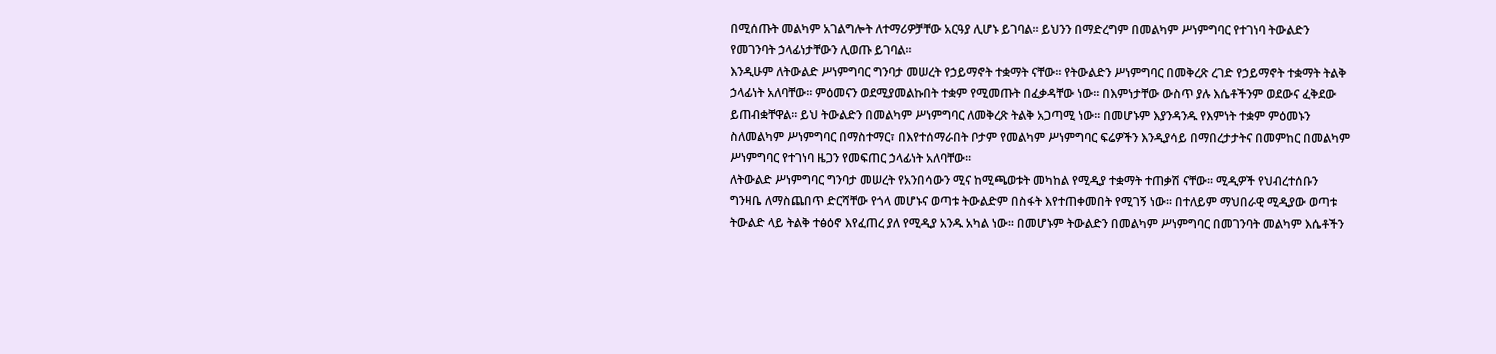በሚሰጡት መልካም አገልግሎት ለተማሪዎቻቸው አርዓያ ሊሆኑ ይገባል፡፡ ይህንን በማድረግም በመልካም ሥነምግባር የተገነባ ትውልድን የመገንባት ኃላፊነታቸውን ሊወጡ ይገባል፡፡
እንዲሁም ለትውልድ ሥነምግባር ግንባታ መሠረት የኃይማኖት ተቋማት ናቸው፡፡ የትውልድን ሥነምግባር በመቅረጽ ረገድ የኃይማኖት ተቋማት ትልቅ ኃላፊነት አለባቸው፡፡ ምዕመናን ወደሚያመልኩበት ተቋም የሚመጡት በፈቃዳቸው ነው፡፡ በእምነታቸው ውስጥ ያሉ እሴቶችንም ወደውና ፈቅደው ይጠብቋቸዋል፡፡ ይህ ትውልድን በመልካም ሥነምግባር ለመቅረጽ ትልቅ አጋጣሚ ነው፡፡ በመሆኑም እያንዳንዱ የእምነት ተቋም ምዕመኑን ስለመልካም ሥነምግባር በማስተማር፣ በእየተሰማራበት ቦታም የመልካም ሥነምግባር ፍሬዎችን እንዲያሳይ በማበረታታትና በመምከር በመልካም ሥነምግባር የተገነባ ዜጋን የመፍጠር ኃላፊነት አለባቸው፡፡
ለትውልድ ሥነምግባር ግንባታ መሠረት የአንበሳውን ሚና ከሚጫወቱት መካከል የሚዲያ ተቋማት ተጠቃሽ ናቸው፡፡ ሚዲዎች የህብረተሰቡን ግንዛቤ ለማስጨበጥ ድርሻቸው የጎላ መሆኑና ወጣቱ ትውልድም በስፋት እየተጠቀመበት የሚገኝ ነው፡፡ በተለይም ማህበራዊ ሚዲያው ወጣቱ ትውልድ ላይ ትልቅ ተፅዕኖ እየፈጠረ ያለ የሚዲያ አንዱ አካል ነው፡፡ በመሆኑም ትውልድን በመልካም ሥነምግባር በመገንባት መልካም እሴቶችን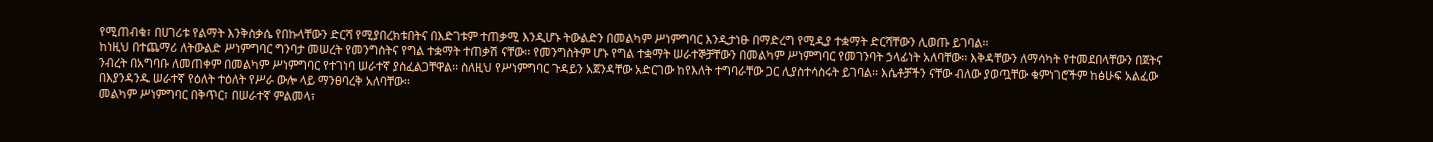የሚጠብቁ፣ በሀገሪቱ የልማት እንቅስቃሴ የበኩላቸውን ድርሻ የሚያበረክቱበትና በእድገቱም ተጠቃሚ እንዲሆኑ ትውልድን በመልካም ሥነምግባር እንዲታነፁ በማድረግ የሚዲያ ተቋማት ድርሻቸውን ሊወጡ ይገባል፡፡
ከነዚህ በተጨማሪ ለትውልድ ሥነምግባር ግንባታ መሠረት የመንግስትና የግል ተቋማት ተጠቃሽ ናቸው፡፡ የመንግስትም ሆኑ የግል ተቋማት ሠራተኞቻቸውን በመልካም ሥነምግባር የመገንባት ኃላፊነት አለባቸው፡፡ እቅዳቸውን ለማሳካት የተመደበላቸውን በጀትና ንብረት በአግባቡ ለመጠቀም በመልካም ሥነምግባር የተገነባ ሠራተኛ ያስፈልጋቸዋል፡፡ ስለዚህ የሥነምግባር ጉዳይን አጀንዳቸው አድርገው ከየእለት ተግባራቸው ጋር ሊያስተሳስሩት ይገባል፡፡ እሴቶቻችን ናቸው ብለው ያወጧቸው ቁምነገሮችም ከፅሁፍ አልፈው በእያንዳንዱ ሠራተኛ የዕለት ተዕለት የሥራ ውሎ ላይ ማንፀባረቅ አለባቸው፡፡
መልካም ሥነምግባር በቅጥር፣ በሠራተኛ ምልመላ፣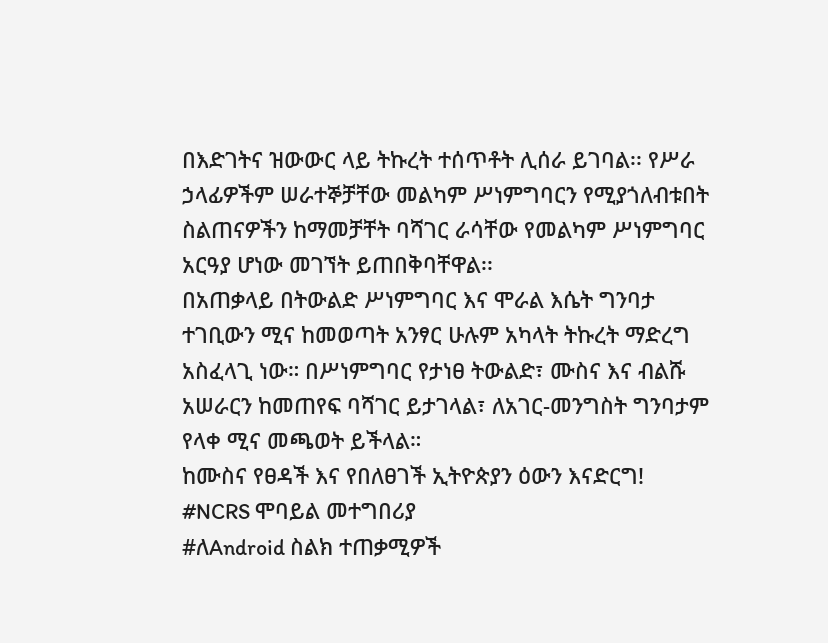በእድገትና ዝውውር ላይ ትኩረት ተሰጥቶት ሊሰራ ይገባል፡፡ የሥራ ኃላፊዎችም ሠራተኞቻቸው መልካም ሥነምግባርን የሚያጎለብቱበት ስልጠናዎችን ከማመቻቸት ባሻገር ራሳቸው የመልካም ሥነምግባር አርዓያ ሆነው መገኘት ይጠበቅባቸዋል፡፡
በአጠቃላይ በትውልድ ሥነምግባር እና ሞራል እሴት ግንባታ ተገቢውን ሚና ከመወጣት አንፃር ሁሉም አካላት ትኩረት ማድረግ አስፈላጊ ነው። በሥነምግባር የታነፀ ትውልድ፣ ሙስና እና ብልሹ አሠራርን ከመጠየፍ ባሻገር ይታገላል፣ ለአገር-መንግስት ግንባታም የላቀ ሚና መጫወት ይችላል።
ከሙስና የፀዳች እና የበለፀገች ኢትዮጵያን ዕውን እናድርግ!
#NCRS ሞባይል መተግበሪያ
#ለAndroid ስልክ ተጠቃሚዎች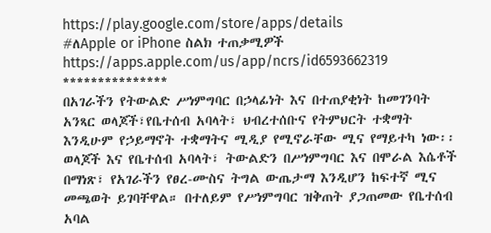https://play.google.com/store/apps/details
#ለApple or iPhone ስልክ ተጠቃሚዎች
https://apps.apple.com/us/app/ncrs/id6593662319
***************
በአገራችን የትውልድ ሥነምግባር በኃላፊነት እና በተጠያቂነት ከመገንባት አንጻር ወላጆች፣የቤተሰብ አባላት፣ ህብረተሰቡና የትምህርት ተቋማት እንዲሁም የኃይማኖት ተቋማትና ሚዲያ የሚኖራቸው ሚና የማይተካ ነው፡፡ ወላጆች እና የቤተሰብ አባላት፣ ትውልድን በሥነምግባር እና በሞራል እሴቶች በማነጽ፣ የአገራችን የፀረ-ሙስና ትግል ውጤታማ እንዲሆን ከፍተኛ ሚና መጫወት ይገባቸዋል። በተለይም የሥነምግባር ዝቅጠት ያጋጠመው የቤተሰብ አባል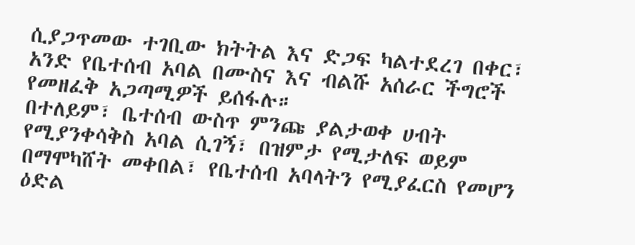ሲያጋጥመው ተገቢው ክትትል እና ድጋፍ ካልተደረገ በቀር፣ አንድ የቤተሰብ አባል በሙስና እና ብልሹ አሰራር ችግሮች የመዘፈቅ አጋጣሚዎች ይሰፋሉ።
በተለይም፣ ቤተሰብ ውስጥ ምንጩ ያልታወቀ ሀብት የሚያንቀሳቅስ አባል ሲገኝ፣ በዝምታ የሚታለፍ ወይም በማሞካሸት መቀበል፣ የቤተሰብ አባላትን የሚያፈርስ የመሆን ዕድል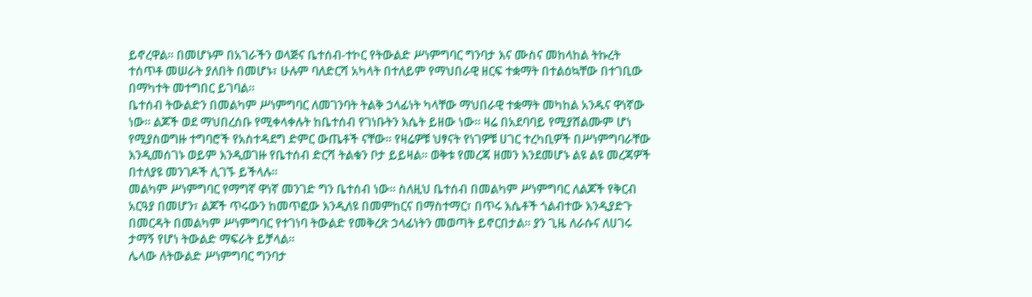ይኖረዋል። በመሆኑም በአገራችን ወላጅና ቤተሰብ-ተኮር የትውልድ ሥነምግባር ግንባታ እና ሙስና መከላከል ትኩረት ተሰጥቶ መሠራት ያለበት በመሆኑ፣ ሁሉም ባለድርሻ አካላት በተለይም የማህበራዊ ዘርፍ ተቋማት በተልዕኳቸው በተገቢው በማካተት መተግበር ይገባል።
ቤተሰብ ትውልድን በመልካም ሥነምግባር ለመገንባት ትልቅ ኃላፊነት ካላቸው ማህበራዊ ተቋማት መካከል አንዱና ዋነኛው ነው፡፡ ልጆች ወደ ማህበረሰቡ የሚቀላቀሉት ከቤተሰብ የገነቡትን እሴት ይዘው ነው፡፡ ዛሬ በአደባባይ የሚያሸልሙም ሆነ የሚያስወግዙ ተግባሮች የአስተዳደግ ድምር ውጤቶች ናቸው፡፡ የዛሬዎቹ ህፃናት የነገዎቹ ሀገር ተረካቢዎች በሥነምግባራቸው እንዲመሰገኑ ወይም እንዲወገዙ የቤተሰብ ድርሻ ትልቁን ቦታ ይይዛል፡፡ ወቅቱ የመረጃ ዘመን እንደመሆኑ ልዩ ልዩ መረጃዎች በተለያዩ መንገዶች ሊገኙ ይችላሉ፡፡
መልካም ሥነምግባር የማግኛ ዋነኛ መንገድ ግን ቤተሰብ ነው፡፡ ስለዚህ ቤተሰብ በመልካም ሥነምግባር ለልጆች የቅርብ አርዓያ በመሆን፣ ልጆች ጥሩውን ከመጥፎው እንዲለዩ በመምከርና በማስተማር፣ በጥሩ እሴቶች ጎልብተው እንዲያድጉ በመርዳት በመልካም ሥነምግባር የተገነባ ትውልድ የመቅረጽ ኃላፊነትን መወጣት ይኖርበታል፡፡ ያን ጊዜ ለራሱና ለሀገሩ ታማኝ የሆነ ትውልድ ማፍራት ይቻላል፡፡
ሌላው ለትውልድ ሥነምግባር ግንባታ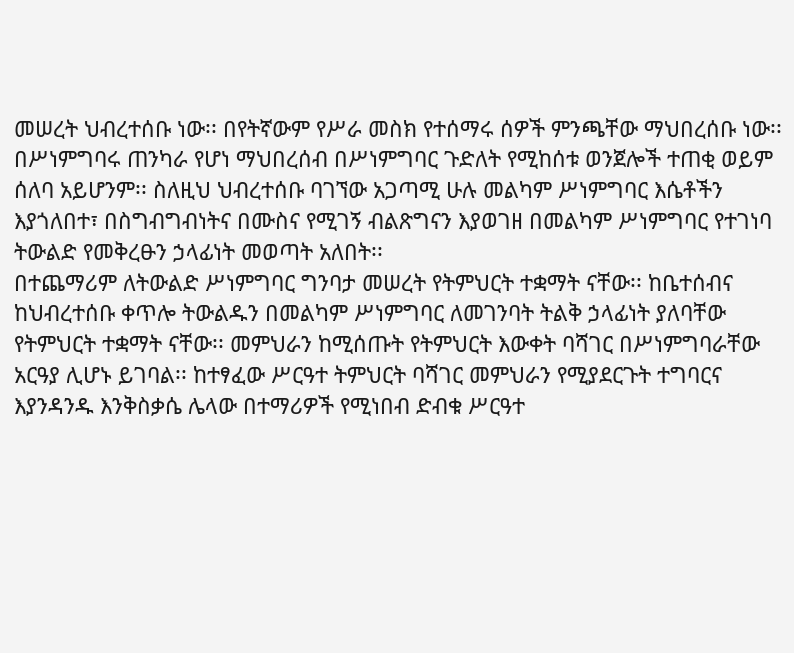መሠረት ህብረተሰቡ ነው፡፡ በየትኛውም የሥራ መስክ የተሰማሩ ሰዎች ምንጫቸው ማህበረሰቡ ነው፡፡ በሥነምግባሩ ጠንካራ የሆነ ማህበረሰብ በሥነምግባር ጉድለት የሚከሰቱ ወንጀሎች ተጠቂ ወይም ሰለባ አይሆንም፡፡ ስለዚህ ህብረተሰቡ ባገኘው አጋጣሚ ሁሉ መልካም ሥነምግባር እሴቶችን እያጎለበተ፣ በስግብግብነትና በሙስና የሚገኝ ብልጽግናን እያወገዘ በመልካም ሥነምግባር የተገነባ ትውልድ የመቅረፁን ኃላፊነት መወጣት አለበት፡፡
በተጨማሪም ለትውልድ ሥነምግባር ግንባታ መሠረት የትምህርት ተቋማት ናቸው፡፡ ከቤተሰብና ከህብረተሰቡ ቀጥሎ ትውልዱን በመልካም ሥነምግባር ለመገንባት ትልቅ ኃላፊነት ያለባቸው የትምህርት ተቋማት ናቸው፡፡ መምህራን ከሚሰጡት የትምህርት እውቀት ባሻገር በሥነምግባራቸው አርዓያ ሊሆኑ ይገባል፡፡ ከተፃፈው ሥርዓተ ትምህርት ባሻገር መምህራን የሚያደርጉት ተግባርና እያንዳንዱ እንቅስቃሴ ሌላው በተማሪዎች የሚነበብ ድብቁ ሥርዓተ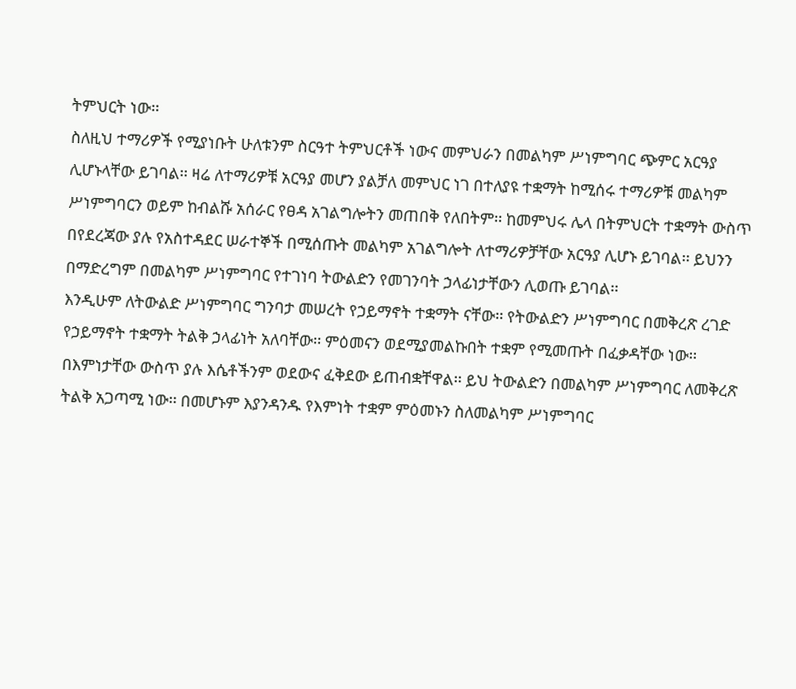ትምህርት ነው፡፡
ስለዚህ ተማሪዎች የሚያነቡት ሁለቱንም ስርዓተ ትምህርቶች ነውና መምህራን በመልካም ሥነምግባር ጭምር አርዓያ ሊሆኑላቸው ይገባል፡፡ ዛሬ ለተማሪዎቹ አርዓያ መሆን ያልቻለ መምህር ነገ በተለያዩ ተቋማት ከሚሰሩ ተማሪዎቹ መልካም ሥነምግባርን ወይም ከብልሹ አሰራር የፀዳ አገልግሎትን መጠበቅ የለበትም፡፡ ከመምህሩ ሌላ በትምህርት ተቋማት ውስጥ በየደረጃው ያሉ የአስተዳደር ሠራተኞች በሚሰጡት መልካም አገልግሎት ለተማሪዎቻቸው አርዓያ ሊሆኑ ይገባል፡፡ ይህንን በማድረግም በመልካም ሥነምግባር የተገነባ ትውልድን የመገንባት ኃላፊነታቸውን ሊወጡ ይገባል፡፡
እንዲሁም ለትውልድ ሥነምግባር ግንባታ መሠረት የኃይማኖት ተቋማት ናቸው፡፡ የትውልድን ሥነምግባር በመቅረጽ ረገድ የኃይማኖት ተቋማት ትልቅ ኃላፊነት አለባቸው፡፡ ምዕመናን ወደሚያመልኩበት ተቋም የሚመጡት በፈቃዳቸው ነው፡፡ በእምነታቸው ውስጥ ያሉ እሴቶችንም ወደውና ፈቅደው ይጠብቋቸዋል፡፡ ይህ ትውልድን በመልካም ሥነምግባር ለመቅረጽ ትልቅ አጋጣሚ ነው፡፡ በመሆኑም እያንዳንዱ የእምነት ተቋም ምዕመኑን ስለመልካም ሥነምግባር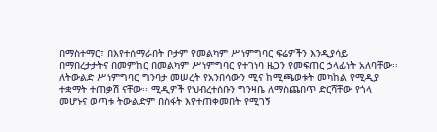በማስተማር፣ በእየተሰማራበት ቦታም የመልካም ሥነምግባር ፍሬዎችን እንዲያሳይ በማበረታታትና በመምከር በመልካም ሥነምግባር የተገነባ ዜጋን የመፍጠር ኃላፊነት አለባቸው፡፡
ለትውልድ ሥነምግባር ግንባታ መሠረት የአንበሳውን ሚና ከሚጫወቱት መካከል የሚዲያ ተቋማት ተጠቃሽ ናቸው፡፡ ሚዲዎች የህብረተሰቡን ግንዛቤ ለማስጨበጥ ድርሻቸው የጎላ መሆኑና ወጣቱ ትውልድም በስፋት እየተጠቀመበት የሚገኝ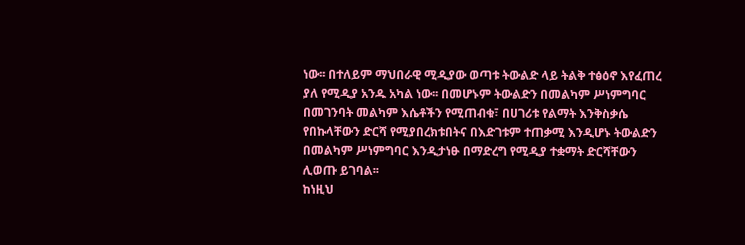ነው፡፡ በተለይም ማህበራዊ ሚዲያው ወጣቱ ትውልድ ላይ ትልቅ ተፅዕኖ እየፈጠረ ያለ የሚዲያ አንዱ አካል ነው፡፡ በመሆኑም ትውልድን በመልካም ሥነምግባር በመገንባት መልካም እሴቶችን የሚጠብቁ፣ በሀገሪቱ የልማት እንቅስቃሴ የበኩላቸውን ድርሻ የሚያበረክቱበትና በእድገቱም ተጠቃሚ እንዲሆኑ ትውልድን በመልካም ሥነምግባር እንዲታነፁ በማድረግ የሚዲያ ተቋማት ድርሻቸውን ሊወጡ ይገባል፡፡
ከነዚህ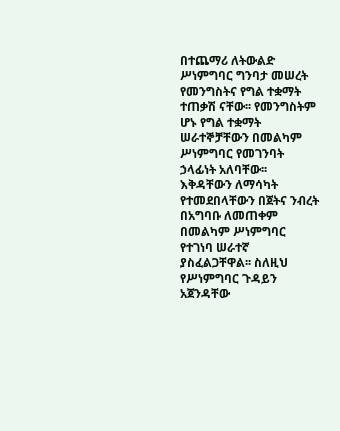በተጨማሪ ለትውልድ ሥነምግባር ግንባታ መሠረት የመንግስትና የግል ተቋማት ተጠቃሽ ናቸው፡፡ የመንግስትም ሆኑ የግል ተቋማት ሠራተኞቻቸውን በመልካም ሥነምግባር የመገንባት ኃላፊነት አለባቸው፡፡ እቅዳቸውን ለማሳካት የተመደበላቸውን በጀትና ንብረት በአግባቡ ለመጠቀም በመልካም ሥነምግባር የተገነባ ሠራተኛ ያስፈልጋቸዋል፡፡ ስለዚህ የሥነምግባር ጉዳይን አጀንዳቸው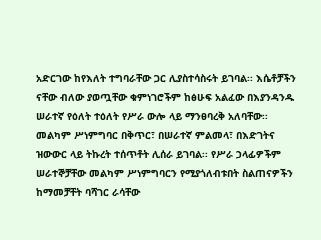አድርገው ከየእለት ተግባራቸው ጋር ሊያስተሳስሩት ይገባል፡፡ እሴቶቻችን ናቸው ብለው ያወጧቸው ቁምነገሮችም ከፅሁፍ አልፈው በእያንዳንዱ ሠራተኛ የዕለት ተዕለት የሥራ ውሎ ላይ ማንፀባረቅ አለባቸው፡፡
መልካም ሥነምግባር በቅጥር፣ በሠራተኛ ምልመላ፣ በእድገትና ዝውውር ላይ ትኩረት ተሰጥቶት ሊሰራ ይገባል፡፡ የሥራ ኃላፊዎችም ሠራተኞቻቸው መልካም ሥነምግባርን የሚያጎለብቱበት ስልጠናዎችን ከማመቻቸት ባሻገር ራሳቸው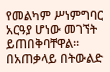የመልካም ሥነምግባር አርዓያ ሆነው መገኘት ይጠበቅባቸዋል፡፡
በአጠቃላይ በትውልድ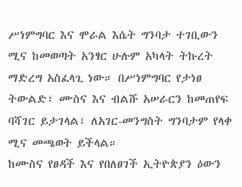ሥነምግባር እና ሞራል እሴት ግንባታ ተገቢውን ሚና ከመወጣት አንፃር ሁሉም አካላት ትኩረት ማድረግ አስፈላጊ ነው። በሥነምግባር የታነፀ ትውልድ፣ ሙስና እና ብልሹ አሠራርን ከመጠየፍ ባሻገር ይታገላል፣ ለአገር-መንግስት ግንባታም የላቀ ሚና መጫወት ይችላል።
ከሙስና የፀዳች እና የበለፀገች ኢትዮጵያን ዕውን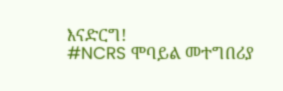እናድርግ!
#NCRS ሞባይል መተግበሪያ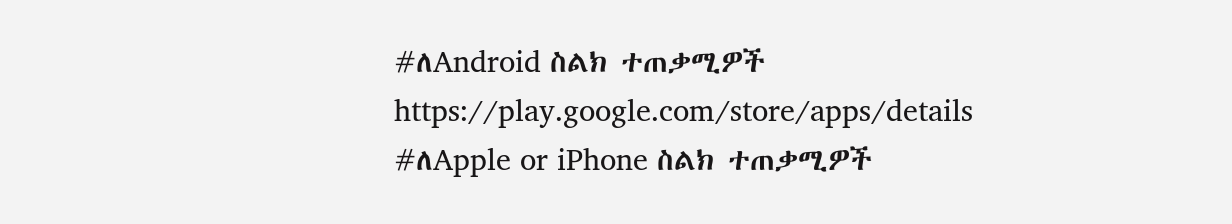#ለAndroid ስልክ ተጠቃሚዎች
https://play.google.com/store/apps/details
#ለApple or iPhone ስልክ ተጠቃሚዎች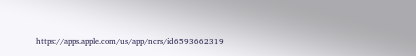https://apps.apple.com/us/app/ncrs/id6593662319